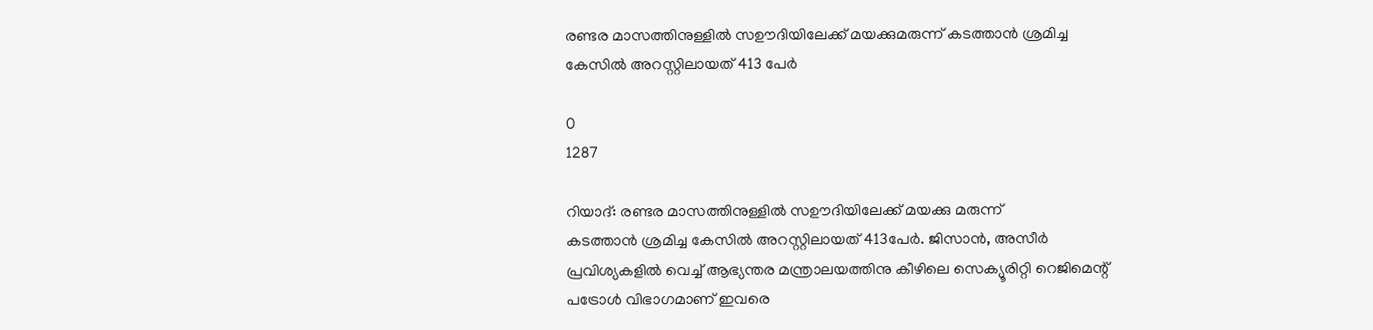രണ്ടര മാസത്തിനുള്ളിൽ സഊദിയിലേക്ക് മയക്കുമരുന്ന് കടത്താന്‍ ശ്രമിച്ച കേസിൽ അറസ്റ്റിലായത് 413 പേർ

0
1287

റിയാദ്: രണ്ടര മാസത്തിനുള്ളിൽ സഊദിയിലേക്ക് മയക്കു മരുന്ന്
കടത്താന്‍ ശ്രമിച്ച കേസിൽ അറസ്റ്റിലായത് 413പേർ. ജിസാന്‍, അസീര്‍ പ്രവിശ്യകളില്‍ വെച്ച് ആഭ്യന്തര മന്ത്രാലയത്തിനു കീഴിലെ സെക്യൂരിറ്റി റെജിമെന്റ് പട്രോള്‍ വിഭാഗമാണ് ഇവരെ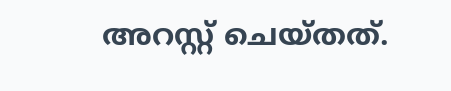അറസ്റ്റ് ചെയ്തത്.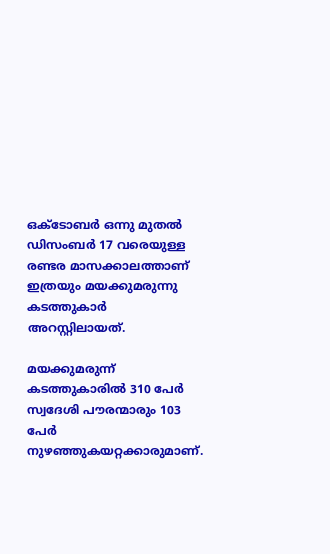ഒക്‌ടോബര്‍ ഒന്നു മുതല്‍ ഡിസംബര്‍ 17 വരെയുള്ള രണ്ടര മാസക്കാലത്താണ് ഇത്രയും മയക്കുമരുന്നു കടത്തുകാര്‍ അറസ്റ്റിലായത്.

മയക്കുമരുന്ന് കടത്തുകാരില്‍ 310 പേര്‍ സ്വദേശി പൗരന്മാരും 103 പേര്‍ നുഴഞ്ഞുകയറ്റക്കാരുമാണ്.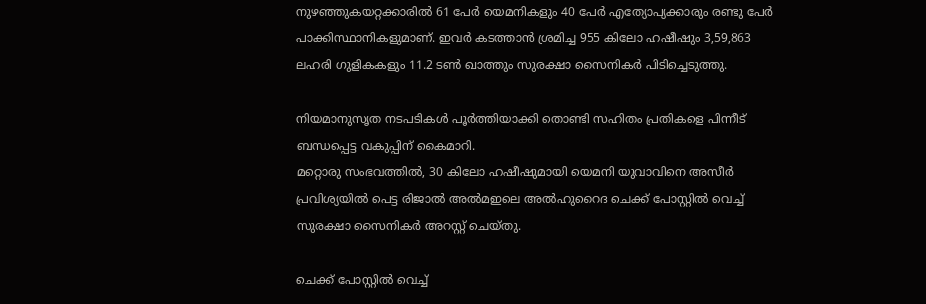നുഴഞ്ഞുകയറ്റക്കാരില്‍ 61 പേര്‍ യെമനികളും 40 പേര്‍ എത്യോപ്യക്കാരും രണ്ടു പേര്‍ പാക്കിസ്ഥാനികളുമാണ്. ഇവര്‍ കടത്താന്‍ ശ്രമിച്ച 955 കിലോ ഹഷീഷും 3,59,863 ലഹരി ഗുളികകളും 11.2 ടണ്‍ ഖാത്തും സുരക്ഷാ സൈനികര്‍ പിടിച്ചെടുത്തു.

നിയമാനുസൃത നടപടികള്‍ പൂര്‍ത്തിയാക്കി തൊണ്ടി സഹിതം പ്രതികളെ പിന്നീട് ബന്ധപ്പെട്ട വകുപ്പിന് കൈമാറി.
മറ്റൊരു സംഭവത്തില്‍, 30 കിലോ ഹഷീഷുമായി യെമനി യുവാവിനെ അസീര്‍ പ്രവിശ്യയില്‍ പെട്ട രിജാല്‍ അല്‍മഇലെ അല്‍ഹുറൈദ ചെക്ക് പോസ്റ്റില്‍ വെച്ച് സുരക്ഷാ സൈനികര്‍ അറസ്റ്റ് ചെയ്തു.

ചെക്ക് പോസ്റ്റില്‍ വെച്ച്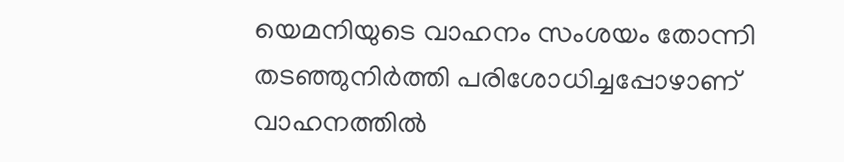യെമനിയുടെ വാഹനം സംശയം തോന്നി തടഞ്ഞുനിര്‍ത്തി പരിശോധിച്ചപ്പോഴാണ് വാഹനത്തില്‍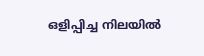ഒളിപ്പിച്ച നിലയില്‍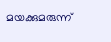മയക്കുമരുന്ന്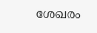ശേഖരം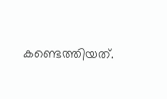കണ്ടെത്തിയത്.